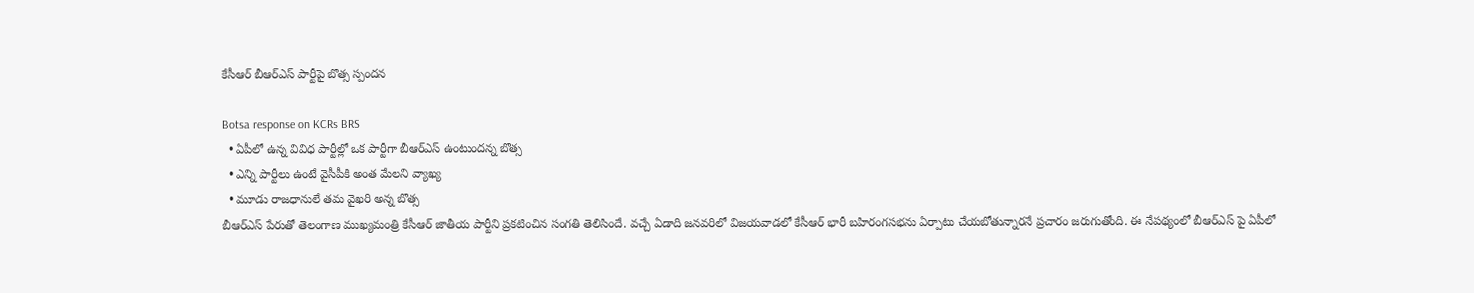కేసీఆర్ బీఆర్ఎస్ పార్టీపై బొత్స స్పందన

Botsa response on KCRs BRS
  • ఏపీలో ఉన్న వివిధ పార్టీల్లో ఒక పార్టీగా బీఆర్ఎస్ ఉంటుందన్న బొత్స
  • ఎన్ని పార్టీలు ఉంటే వైసీపీకి అంత మేలని వ్యాఖ్య
  • మూడు రాజధానులే తమ వైఖరి అన్న బొత్స
బీఆర్ఎస్ పేరుతో తెలంగాణ ముఖ్యమంత్రి కేసీఆర్ జాతీయ పార్టీని ప్రకటించిన సంగతి తెలిసిందే. వచ్చే ఏడాది జనవరిలో విజయవాడలో కేసీఆర్ భారీ బహిరంగసభను ఏర్పాటు చేయబోతున్నారనే ప్రచారం జరుగుతోంది. ఈ నేపథ్యంలో బీఆర్ఎస్ పై ఏపీలో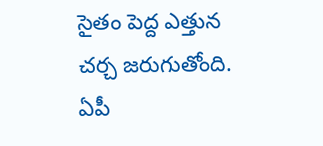సైతం పెద్ద ఎత్తున చర్చ జరుగుతోంది. ఏపీ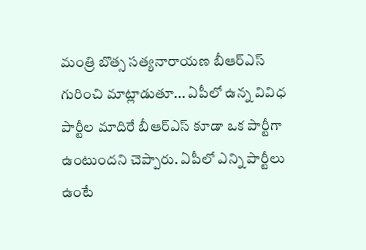మంత్రి బొత్స సత్యనారాయణ బీఆర్ఎస్ గురించి మాట్లాడుతూ... ఏపీలో ఉన్న వివిధ పార్టీల మాదిరే బీఆర్ఎస్ కూడా ఒక పార్టీగా ఉంటుందని చెప్పారు. ఏపీలో ఎన్ని పార్టీలు ఉంటే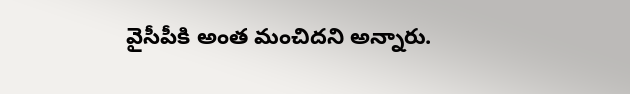వైసీపీకి అంత మంచిదని అన్నారు.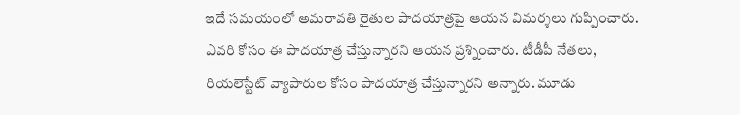ఇదే సమయంలో అమరావతి రైతుల పాదయాత్రపై ఆయన విమర్శలు గుప్పించారు. ఎవరి కోసం ఈ పాదయాత్ర చేస్తున్నారని ఆయన ప్రశ్నించారు. టీడీపీ నేతలు, రియలెస్టేట్ వ్యాపారుల కోసం పాదయాత్ర చేస్తున్నారని అన్నారు. మూడు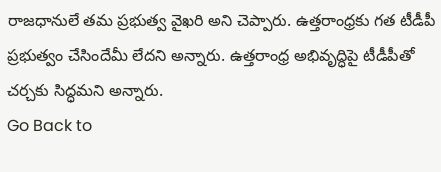రాజధానులే తమ ప్రభుత్వ వైఖరి అని చెప్పారు. ఉత్తరాంధ్రకు గత టీడీపీ ప్రభుత్వం చేసిందేమీ లేదని అన్నారు. ఉత్తరాంధ్ర అభివృద్ధిపై టీడీపీతో చర్చకు సిద్ధమని అన్నారు.
Go Back to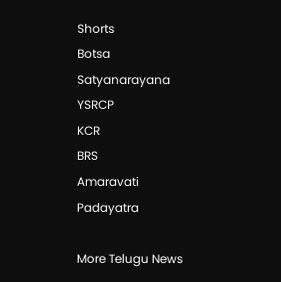Shorts
Botsa Satyanarayana
YSRCP
KCR
BRS
Amaravati
Padayatra

More Telugu News